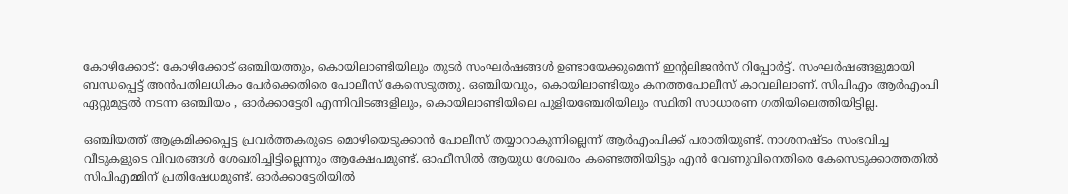കോഴിക്കോട്: കോഴിക്കോട് ഒഞ്ചിയത്തും, കൊയിലാണ്ടിയിലും തുടര്‍ സംഘര്‍ഷങ്ങള്‍ ഉണ്ടായേക്കുമെന്ന് ഇന്‍റലിജന്‍സ് റിപ്പോര്‍ട്ട്. സംഘര്‍ഷങ്ങളുമായി ബന്ധപ്പെട്ട് അന്‍പതിലധികം പേര്‍ക്കെതിരെ പോലീസ് കേസെടുത്തു. ഒഞ്ചിയവും, കൊയിലാണ്ടിയും കനത്തപോലീസ് കാവലിലാണ്. സിപിഎം ആര്‍എംപി ഏറ്റുമുട്ടല്‍ നടന്ന ഒഞ്ചിയം , ഓര്‍ക്കാട്ടേരി എന്നിവിടങ്ങളിലും, കൊയിലാണ്ടിയിലെ പുളിയഞ്ചേരിയിലും സ്ഥിതി സാധാരണ ഗതിയിലെത്തിയിട്ടില്ല.

ഒഞ്ചിയത്ത് ആക്രമിക്കപ്പെട്ട പ്രവര്‍ത്തകരുടെ മൊഴിയെടുക്കാന്‍ പോലീസ് തയ്യാറാകുന്നില്ലെന്ന് ആര്‍എംപിക്ക് പരാതിയുണ്ട്. നാശനഷ്ടം സംഭവിച്ച വീടുകളുടെ വിവരങ്ങള്‍ ശേഖരിച്ചിട്ടില്ലെന്നും ആക്ഷേപമുണ്ട്. ഓഫീസില്‍ ആയുധ ശേഖരം കണ്ടെത്തിയിട്ടും എന്‍ വേണുവിനെതിരെ കേസെടുക്കാത്തതില്‍ സിപിഎമ്മിന് പ്രതിഷേധമുണ്ട്. ഓര്‍ക്കാട്ടേരിയില്‍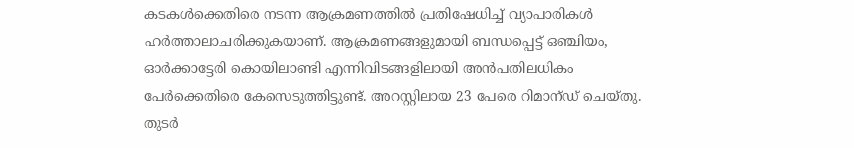കടകള്‍ക്കെതിരെ നടന്ന ആക്രമണത്തില്‍ പ്രതിഷേധിച്ച് വ്യാപാരികള്‍ ഹര്‍ത്താലാചരിക്കുകയാണ്. ആക്രമണങ്ങളുമായി ബന്ധപ്പെട്ട് ഒഞ്ചിയം, ഓര്‍ക്കാട്ടേരി കൊയിലാണ്ടി എന്നിവിടങ്ങളിലായി അന്‍പതിലധികം പേര്‍ക്കെതിരെ കേസെടുത്തിട്ടുണ്ട്. അറസ്റ്റിലായ 23 പേരെ റിമാന്ഡ് ചെയ്തു. തുടര്‍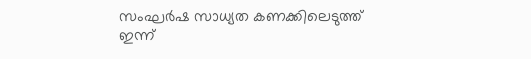സംഘര്‍ഷ സാധ്യത കണക്കിലെടുത്ത് ഇന്ന്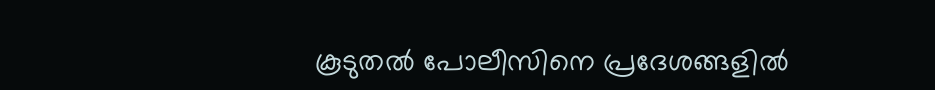കൂടുതല്‍ പോലീസിനെ പ്രദേശങ്ങളില്‍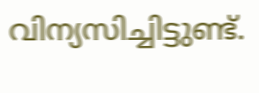വിന്യസിച്ചിട്ടുണ്ട്.